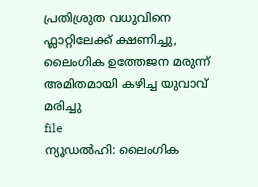പ്രതിശ്രുത വധുവിനെ ഫ്ലാറ്റിലേക്ക് ക്ഷണിച്ചു, ലൈംഗിക ഉത്തേജന മരുന്ന് അമിതമായി കഴിച്ച യുവാവ് മരിച്ചു
file
ന്യൂഡൽഹി: ലൈംഗിക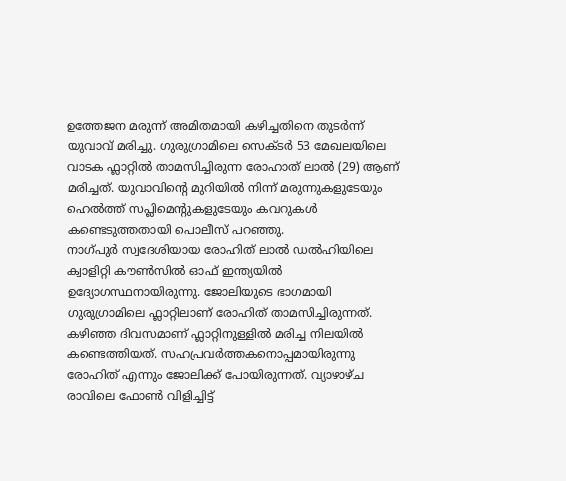ഉത്തേജന മരുന്ന് അമിതമായി കഴിച്ചതിനെ തുടർന്ന് യുവാവ് മരിച്ചു. ഗുരുഗ്രാമിലെ സെക്ടർ 53 മേഖലയിലെ വാടക ഫ്ലാറ്റിൽ താമസിച്ചിരുന്ന രോഹാത് ലാൽ (29) ആണ് മരിച്ചത്. യുവാവിന്റെ മുറിയിൽ നിന്ന് മരുന്നുകളുടേയും ഹെൽത്ത് സപ്ലിമെന്റുകളുടേയും കവറുകൾ കണ്ടെടുത്തതായി പൊലീസ് പറഞ്ഞു.
നാഗ്പുർ സ്വദേശിയായ രോഹിത് ലാൽ ഡൽഹിയിലെ ക്വാളിറ്റി കൗൺസിൽ ഓഫ് ഇന്ത്യയിൽ ഉദ്യോഗസ്ഥനായിരുന്നു. ജോലിയുടെ ഭാഗമായി ഗുരുഗ്രാമിലെ ഫ്ലാറ്റിലാണ് രോഹിത് താമസിച്ചിരുന്നത്. കഴിഞ്ഞ ദിവസമാണ് ഫ്ലാറ്റിനുള്ളിൽ മരിച്ച നിലയിൽ കണ്ടെത്തിയത്. സഹപ്രവർത്തകനൊപ്പമായിരുന്നു രോഹിത് എന്നും ജോലിക്ക് പോയിരുന്നത്. വ്യാഴാഴ്ച രാവിലെ ഫോൺ വിളിച്ചിട്ട്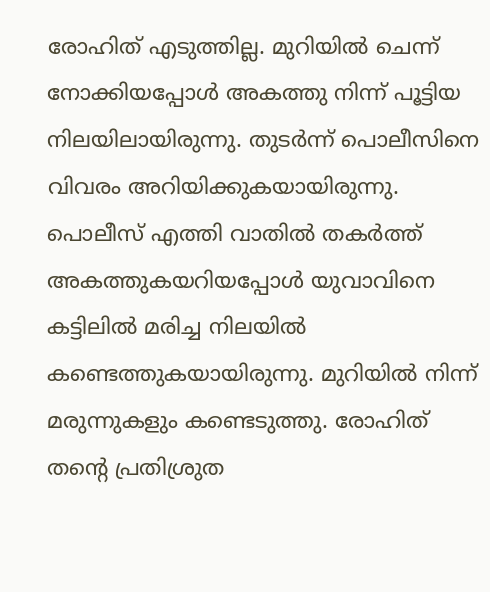രോഹിത് എടുത്തില്ല. മുറിയിൽ ചെന്ന് നോക്കിയപ്പോൾ അകത്തു നിന്ന് പൂട്ടിയ നിലയിലായിരുന്നു. തുടർന്ന് പൊലീസിനെ വിവരം അറിയിക്കുകയായിരുന്നു.
പൊലീസ് എത്തി വാതിൽ തകർത്ത് അകത്തുകയറിയപ്പോൾ യുവാവിനെ കട്ടിലിൽ മരിച്ച നിലയിൽ കണ്ടെത്തുകയായിരുന്നു. മുറിയിൽ നിന്ന് മരുന്നുകളും കണ്ടെടുത്തു. രോഹിത് തന്റെ പ്രതിശ്രുത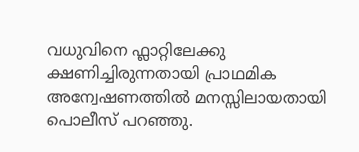വധുവിനെ ഫ്ലാറ്റിലേക്കു ക്ഷണിച്ചിരുന്നതായി പ്രാഥമിക അന്വേഷണത്തിൽ മനസ്സിലായതായി പൊലീസ് പറഞ്ഞു.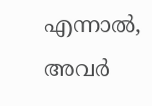എന്നാൽ, അവർ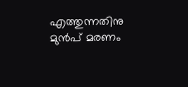എത്തുന്നതിനു മുൻപ് മരണം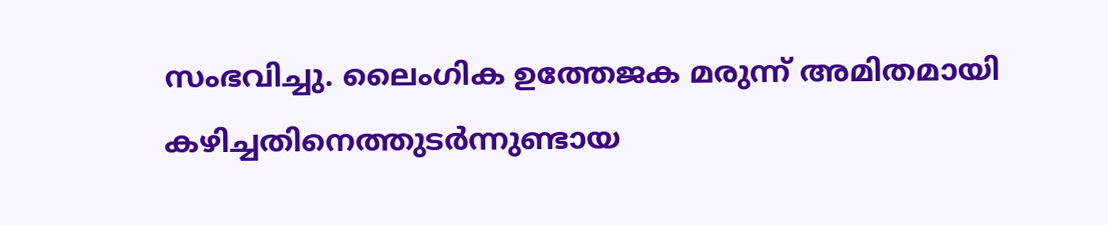സംഭവിച്ചു. ലൈംഗിക ഉത്തേജക മരുന്ന് അമിതമായി കഴിച്ചതിനെത്തുടർന്നുണ്ടായ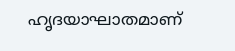ഹൃദയാഘാതമാണ്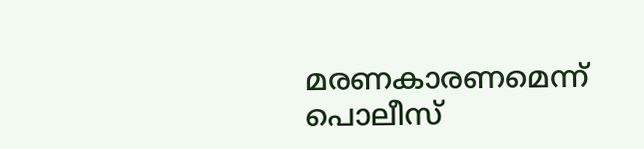മരണകാരണമെന്ന് പൊലീസ്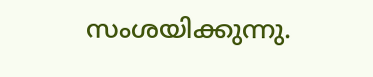സംശയിക്കുന്നു.